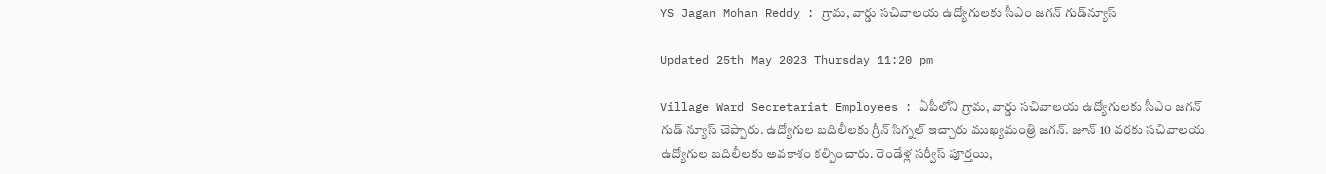YS Jagan Mohan Reddy : గ్రామ, వార్డు సచివాలయ ఉద్యోగులకు సీఎం జగన్ గుడ్‌న్యూస్

Updated 25th May 2023 Thursday 11:20 pm

Village Ward Secretariat Employees : ఏపీలోని గ్రామ, వార్డు సచివాలయ ఉద్యోగులకు సీఎం జగన్ గుడ్ న్యూస్ చెప్పారు. ఉద్యోగుల బదిలీలకు గ్రీన్ సిగ్నల్ ఇచ్చారు ముఖ్యమంత్రి జగన్. జూన్ 10 వరకు సచివాలయ ఉద్యోగుల బదిలీలకు అవకాశం కల్పించారు. రెండేళ్ల సర్వీస్ పూర్తయి,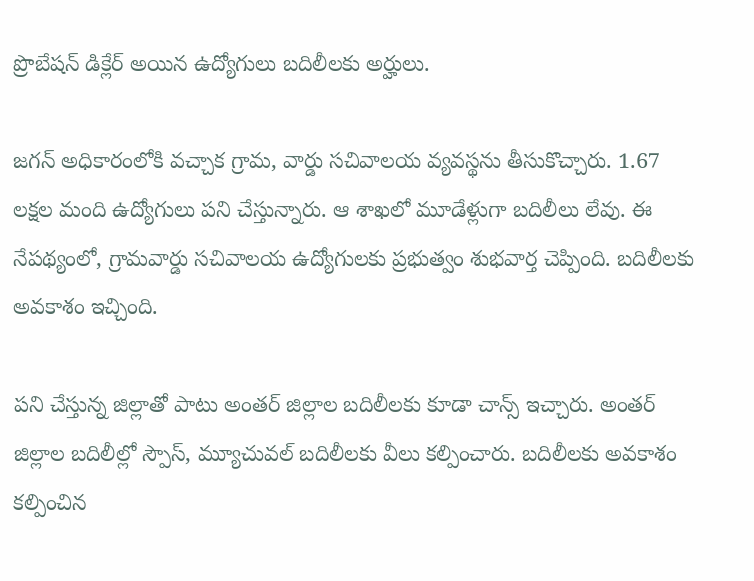ప్రొబేషన్ డిక్లేర్ అయిన ఉద్యోగులు బదిలీలకు అర్హులు.

జగన్ అధికారంలోకి వచ్చాక గ్రామ, వార్డు సచివాలయ వ్యవస్థను తీసుకొచ్చారు. 1.67 లక్షల మంది ఉద్యోగులు పని చేస్తున్నారు. ఆ శాఖలో మూడేళ్లుగా బదిలీలు లేవు. ఈ నేపథ్యంలో, గ్రామవార్డు సచివాలయ ఉద్యోగులకు ప్రభుత్వం శుభవార్త చెప్పింది. బదిలీలకు అవకాశం ఇచ్చింది.

పని చేస్తున్న జిల్లాతో పాటు అంతర్ జిల్లాల బదిలీలకు కూడా చాన్స్ ఇచ్చారు. అంతర్ జిల్లాల బదిలీల్లో స్పౌస్, మ్యూచువల్ బదిలీలకు వీలు కల్పించారు. బదిలీలకు అవకాశం కల్పించిన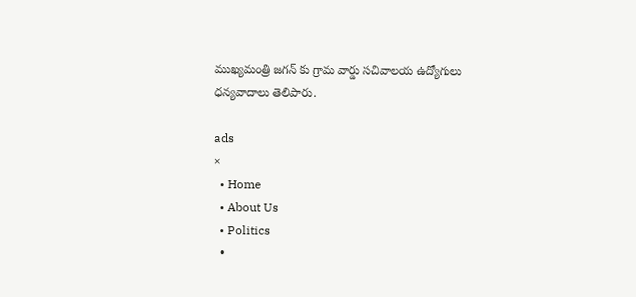ముఖ్యమంత్రి జగన్ కు గ్రామ వార్డు సచివాలయ ఉద్యోగులు ధన్యవాదాలు తెలిపారు.

ads
×
  • Home
  • About Us
  • Politics
  •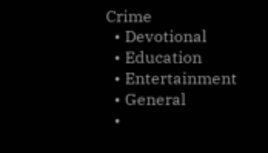Crime
  • Devotional
  • Education
  • Entertainment
  • General
  •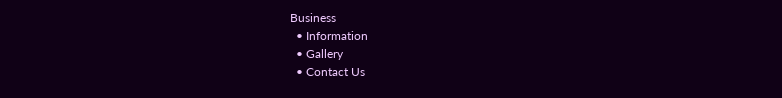Business
  • Information
  • Gallery
  • Contact Us